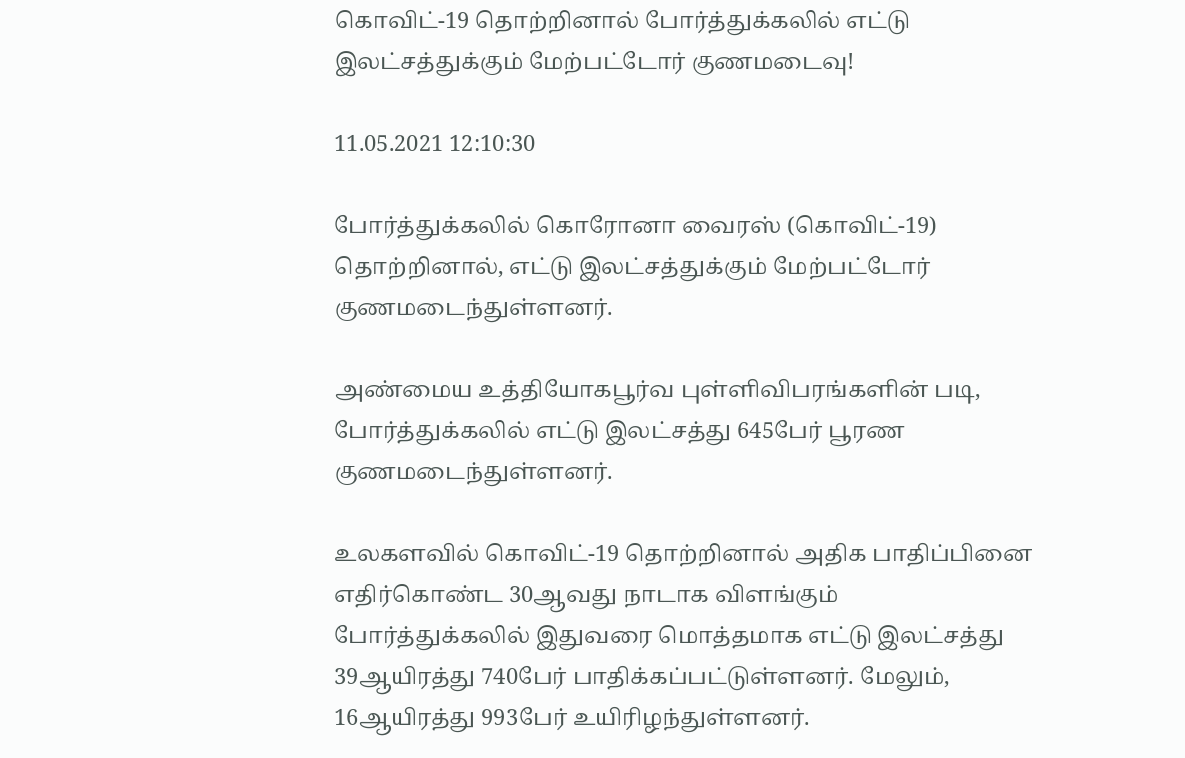கொவிட்-19 தொற்றினால் போர்த்துக்கலில் எட்டு இலட்சத்துக்கும் மேற்பட்டோர் குணமடைவு!

11.05.2021 12:10:30

போர்த்துக்கலில் கொரோனா வைரஸ் (கொவிட்-19) தொற்றினால், எட்டு இலட்சத்துக்கும் மேற்பட்டோர் குணமடைந்துள்ளனர்.

அண்மைய உத்தியோகபூர்வ புள்ளிவிபரங்களின் படி, போர்த்துக்கலில் எட்டு இலட்சத்து 645பேர் பூரண குணமடைந்துள்ளனர்.

உலகளவில் கொவிட்-19 தொற்றினால் அதிக பாதிப்பினை எதிர்கொண்ட 30ஆவது நாடாக விளங்கும் போர்த்துக்கலில் இதுவரை மொத்தமாக எட்டு இலட்சத்து 39ஆயிரத்து 740பேர் பாதிக்கப்பட்டுள்ளனர். மேலும், 16ஆயிரத்து 993பேர் உயிரிழந்துள்ளனர்.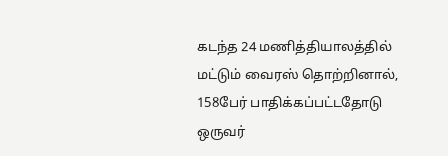கடந்த 24 மணித்தியாலத்தில் மட்டும் வைரஸ் தொற்றினால், 158பேர் பாதிக்கப்பட்டதோடு ஒருவர்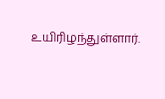உயிரிழந்துள்ளார்.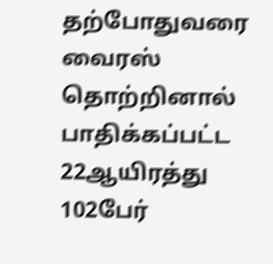தற்போதுவரை வைரஸ் தொற்றினால் பாதிக்கப்பட்ட 22ஆயிரத்து 102பேர்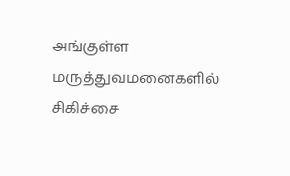அங்குள்ள மருத்துவமனைகளில் சிகிச்சை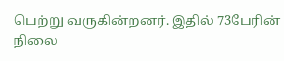பெற்று வருகின்றனர். இதில் 73பேரின் நிலை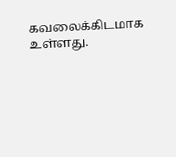கவலைக்கிடமாக உள்ளது.